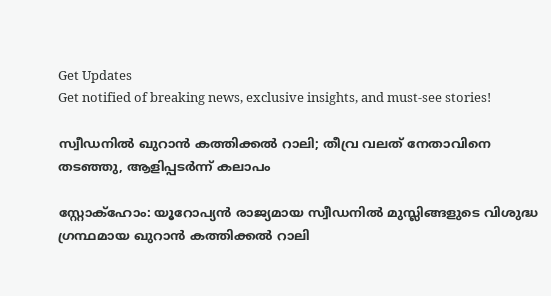Get Updates
Get notified of breaking news, exclusive insights, and must-see stories!

സ്വീഡനില്‍ ഖുറാന്‍ കത്തിക്കല്‍ റാലി; തീവ്ര വലത് നേതാവിനെ തടഞ്ഞു, ആളിപ്പടര്‍ന്ന് കലാപം

സ്റ്റോക്‌ഹോം: യൂറോപ്യന്‍ രാജ്യമായ സ്വീഡനില്‍ മുസ്ലിങ്ങളുടെ വിശുദ്ധ ഗ്രന്ഥമായ ഖുറാന്‍ കത്തിക്കല്‍ റാലി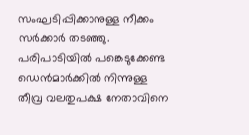സംഘടിപ്പിക്കാനുള്ള നീക്കം സര്‍ക്കാര്‍ തടഞ്ഞു. പരിപാടിയില്‍ പങ്കെടുക്കേണ്ട ഡെന്‍മാര്‍ക്കില്‍ നിന്നുള്ള തീവ്ര വലതുപക്ഷ നേതാവിനെ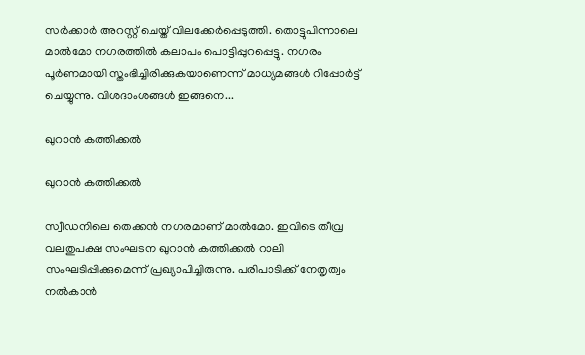സര്‍ക്കാര്‍ അറസ്റ്റ് ചെയ്ത് വിലക്കേര്‍പ്പെടുത്തി. തൊട്ടുപിന്നാലെ മാല്‍മോ നഗരത്തില്‍ കലാപം പൊട്ടിപ്പുറപ്പെട്ടു. നഗരം പൂര്‍ണമായി സ്തംഭിച്ചിരിക്കുകയാണെന്ന് മാധ്യമങ്ങള്‍ റിപ്പോര്‍ട്ട് ചെയ്യുന്നു. വിശദാംശങ്ങള്‍ ഇങ്ങനെ...

ഖുറാന്‍ കത്തിക്കല്‍

ഖുറാന്‍ കത്തിക്കല്‍

സ്വീഡനിലെ തെക്കന്‍ നഗരമാണ് മാല്‍മോ. ഇവിടെ തീവ്ര വലതുപക്ഷ സംഘടന ഖുറാന്‍ കത്തിക്കല്‍ റാലി സംഘടിപ്പിക്കുമെന്ന് പ്രഖ്യാപിച്ചിരുന്നു. പരിപാടിക്ക് നേതൃത്വം നല്‍കാന്‍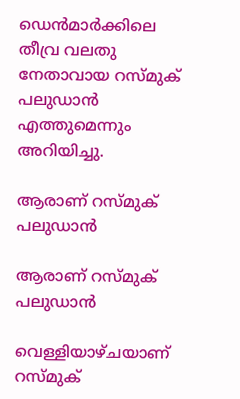ഡെന്‍മാര്‍ക്കിലെ തീവ്ര വലതു നേതാവായ റസ്മുക് പലുഡാന്‍ എത്തുമെന്നും അറിയിച്ചു.

ആരാണ് റസ്മുക് പലുഡാന്‍

ആരാണ് റസ്മുക് പലുഡാന്‍

വെള്ളിയാഴ്ചയാണ് റസ്മുക്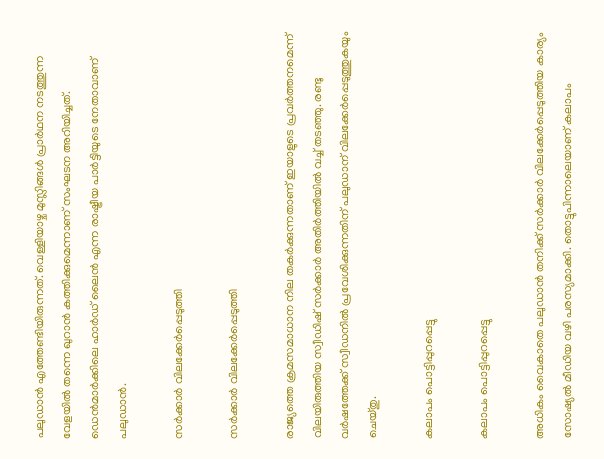പലുഡാന്‍ എത്തേണ്ടിയിരുന്നത്. വെള്ളിയാഴ്ച മുസ്ലിങ്ങള്‍ പ്രാര്‍ഥന നടത്തുന്ന വേളയില്‍ തന്നെ ഖുറാന്‍ കത്തിക്കുമെന്നാണ് സംഘടന അറിയിച്ചത്. ഡെന്‍മാര്‍ക്കിലെ ഹാര്‍ഡ് ലൈന്‍ എന്ന രാഷ്ട്രീയ പാര്‍ട്ടിയുടെ നേതാവാണ് പലുഡാന്‍.

സര്‍ക്കാര്‍ വിലക്കേര്‍പ്പെടുത്തി

സര്‍ക്കാര്‍ വിലക്കേര്‍പ്പെടുത്തി

രാജ്യത്തെ ക്രമസമാധാന നില തകര്‍ക്കുന്നതാണ് ഇയാളുടെ പ്രവര്‍ത്തനമെന്ന് വിലയിരുത്തിയ സ്വീഡിഷ് സര്‍ക്കാര്‍ അതിര്‍ത്തിയില്‍ വച്ച് തടഞ്ഞു. രണ്ടു വര്‍ഷത്തേക്ക് സ്വീഡനില്‍ പ്രവേശിക്കുന്നതിന് പലുഡാന് വിലക്കേര്‍പ്പെടുത്തുകയും ചെയ്തു.

കലാപം പൊട്ടിപ്പുറപ്പെട്ടു

കലാപം പൊട്ടിപ്പുറപ്പെട്ടു

അധികം വൈകാതെ പലുഡാന്‍ തനിക്ക് സര്‍ക്കാര്‍ വിലക്കേര്‍പ്പെടുത്തിയ കാര്യം സോഷ്യല്‍ മീഡിയ വഴി പരസ്യമാക്കി. തൊട്ടുപിന്നാലെയാണ് കലാപം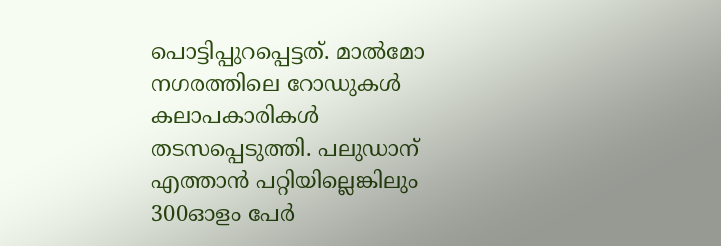പൊട്ടിപ്പുറപ്പെട്ടത്. മാല്‍മോ നഗരത്തിലെ റോഡുകള്‍ കലാപകാരികള്‍ തടസപ്പെടുത്തി. പലുഡാന് എത്താന്‍ പറ്റിയില്ലെങ്കിലും 300ഓളം പേര്‍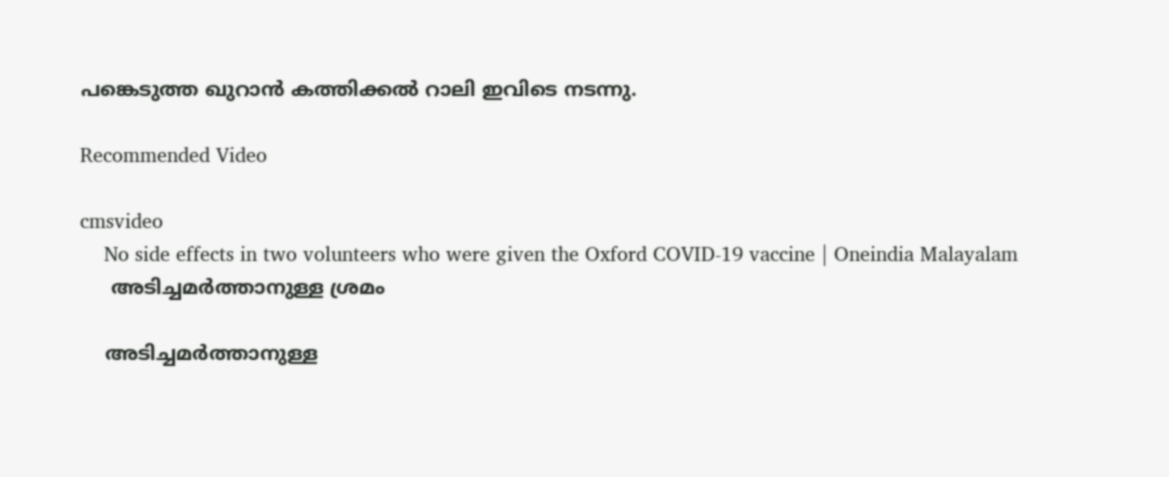പങ്കെടുത്ത ഖുറാന്‍ കത്തിക്കല്‍ റാലി ഇവിടെ നടന്നു.

Recommended Video

cmsvideo
    No side effects in two volunteers who were given the Oxford COVID-19 vaccine | Oneindia Malayalam
     അടിച്ചമര്‍ത്താനുള്ള ശ്രമം

    അടിച്ചമര്‍ത്താനുള്ള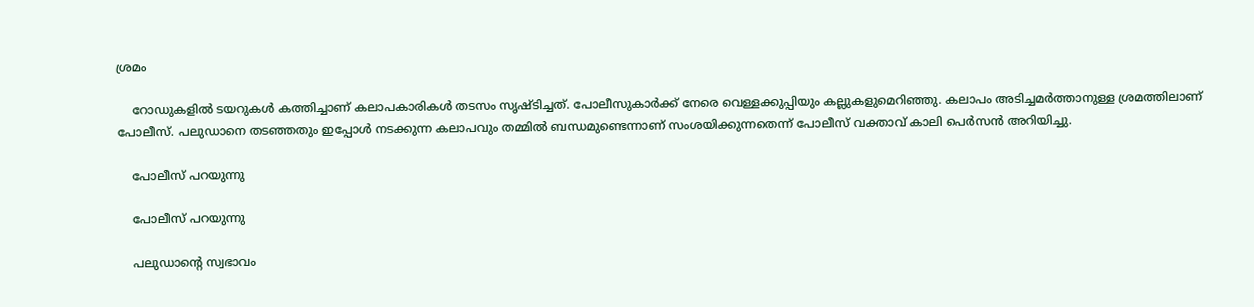ശ്രമം

    റോഡുകളില്‍ ടയറുകള്‍ കത്തിച്ചാണ് കലാപകാരികള്‍ തടസം സൃഷ്ടിച്ചത്. പോലീസുകാര്‍ക്ക് നേരെ വെള്ളക്കുപ്പിയും കല്ലുകളുമെറിഞ്ഞു. കലാപം അടിച്ചമര്‍ത്താനുള്ള ശ്രമത്തിലാണ് പോലീസ്. പലുഡാനെ തടഞ്ഞതും ഇപ്പോള്‍ നടക്കുന്ന കലാപവും തമ്മില്‍ ബന്ധമുണ്ടെന്നാണ് സംശയിക്കുന്നതെന്ന് പോലീസ് വക്താവ് കാലി പെര്‍സന്‍ അറിയിച്ചു.

    പോലീസ് പറയുന്നു

    പോലീസ് പറയുന്നു

    പലുഡാന്റെ സ്വഭാവം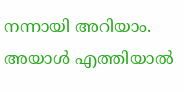നന്നായി അറിയാം. അയാള്‍ എത്തിയാല്‍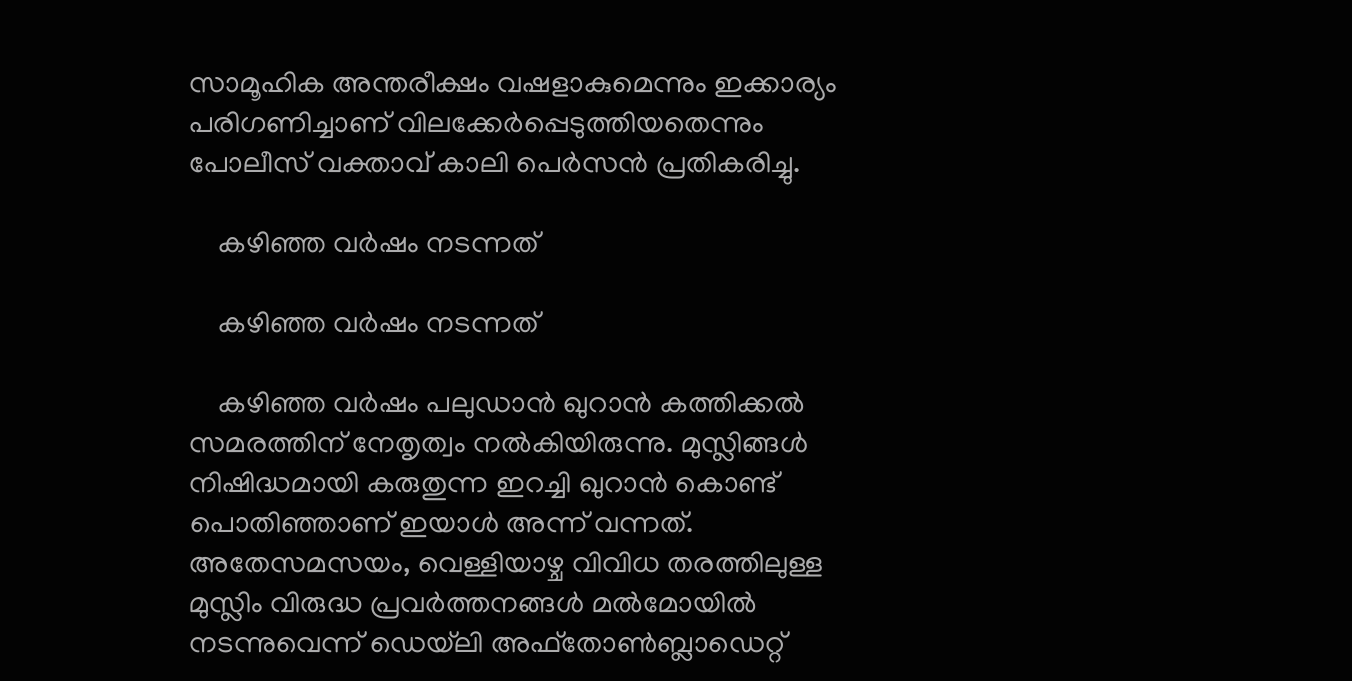സാമൂഹിക അന്തരീക്ഷം വഷളാകുമെന്നും ഇക്കാര്യം പരിഗണിച്ചാണ് വിലക്കേര്‍പ്പെടുത്തിയതെന്നും പോലീസ് വക്താവ് കാലി പെര്‍സന്‍ പ്രതികരിച്ചു.

    കഴിഞ്ഞ വര്‍ഷം നടന്നത്

    കഴിഞ്ഞ വര്‍ഷം നടന്നത്

    കഴിഞ്ഞ വര്‍ഷം പലുഡാന്‍ ഖുറാന്‍ കത്തിക്കല്‍ സമരത്തിന് നേതൃത്വം നല്‍കിയിരുന്നു. മുസ്ലിങ്ങള്‍ നിഷിദ്ധമായി കരുതുന്ന ഇറച്ചി ഖുറാന്‍ കൊണ്ട് പൊതിഞ്ഞാണ് ഇയാള്‍ അന്ന് വന്നത്. അതേസമസയം, വെള്ളിയാഴ്ച വിവിധ തരത്തിലുള്ള മുസ്ലിം വിരുദ്ധ പ്രവര്‍ത്തനങ്ങള്‍ മല്‍മോയില്‍ നടന്നുവെന്ന് ഡെയ്‌ലി അഫ്‌തോണ്‍ബ്ലാഡെറ്റ്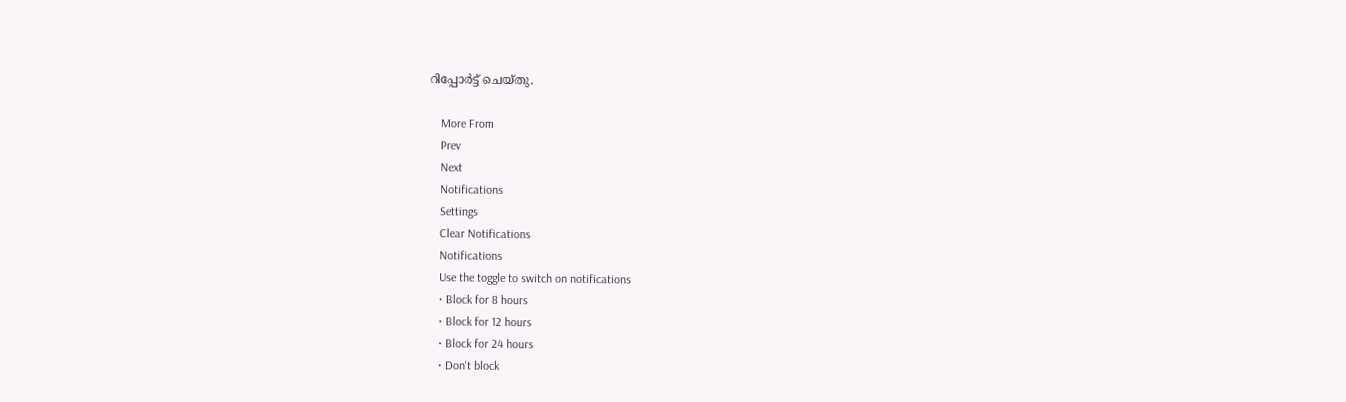റിപ്പോര്‍ട്ട് ചെയ്തു.

    More From
    Prev
    Next
    Notifications
    Settings
    Clear Notifications
    Notifications
    Use the toggle to switch on notifications
    • Block for 8 hours
    • Block for 12 hours
    • Block for 24 hours
    • Don't block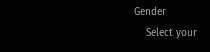Gender
    Select your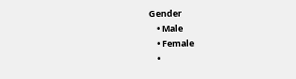Gender
    • Male
    • Female
    •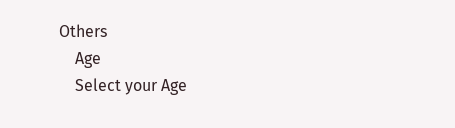Others
    Age
    Select your Age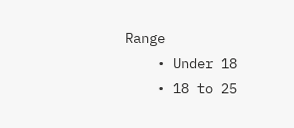Range
    • Under 18
    • 18 to 25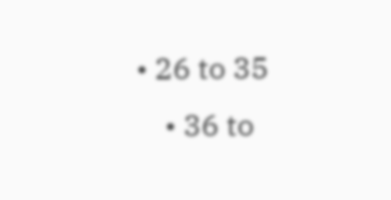• 26 to 35
    • 36 to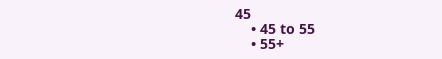45
    • 45 to 55
    • 55+